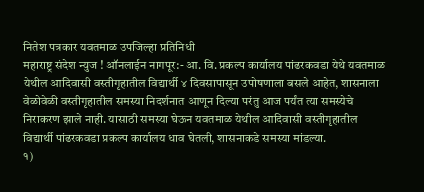नितेश पत्रकार यवतमाळ उपजिल्हा प्रतिनिधी
महाराष्ट्र संदेश न्युज ! ऑनलाईन नागपूर:- आ. वि. प्रकल्प कार्यालय पांढरकवडा येथे यवतमाळ येथील आदिवासी वस्तीगृहातील विद्यार्थी ४ दिवसापासून उपोषणाला बसले आहेत, शासनाला वेळोवेळी वस्तीगृहातील समस्या निदर्शनात आणून दिल्या परंतु आज पर्यंत त्या समस्येचे निराकरण झाले नाही. यासाठी समस्या घेऊन यवतमाळ येथील आदिवासी वस्तीगृहातील विद्यार्थी पांढरकवडा प्रकल्प कार्यालय धाव घेतली, शासनाकडे समस्या मांडल्या.
१)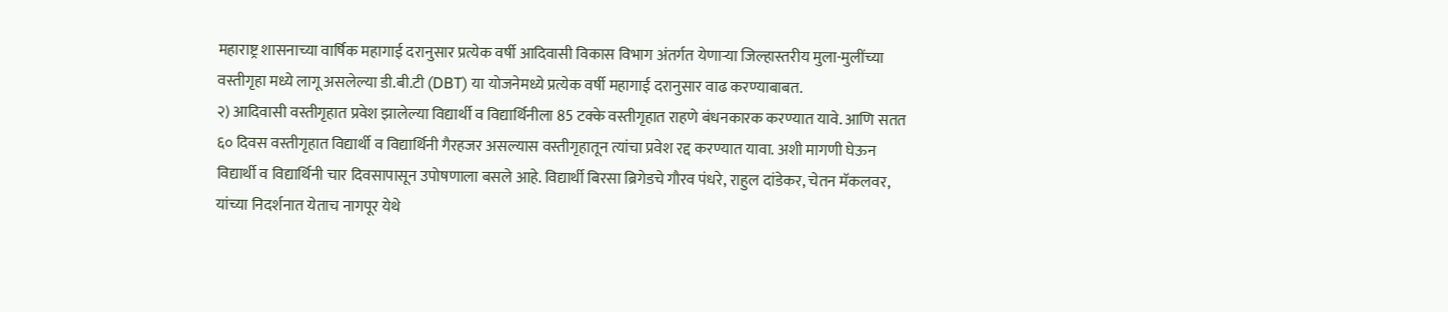महाराष्ट्र शासनाच्या वार्षिक महागाई दरानुसार प्रत्येक वर्षी आदिवासी विकास विभाग अंतर्गत येणाऱ्या जिल्हास्तरीय मुला-मुलींच्या वस्तीगृहा मध्ये लागू असलेल्या डी.बी.टी (DBT) या योजनेमध्ये प्रत्येक वर्षी महागाई दरानुसार वाढ करण्याबाबत.
२) आदिवासी वस्तीगृहात प्रवेश झालेल्या विद्यार्थी व विद्यार्थिनीला 85 टक्के वस्तीगृहात राहणे बंधनकारक करण्यात यावे. आणि सतत ६० दिवस वस्तीगृहात विद्यार्थी व विद्यार्थिनी गैरहजर असल्यास वस्तीगृहातून त्यांचा प्रवेश रद्द करण्यात यावा. अशी मागणी घेऊन विद्यार्थी व विद्यार्थिनी चार दिवसापासून उपोषणाला बसले आहे. विद्यार्थी बिरसा ब्रिगेडचे गौरव पंधरे, राहुल दांडेकर, चेतन मॅकलवर, यांच्या निदर्शनात येताच नागपूर येथे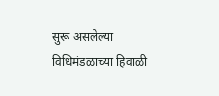सुरू असलेल्या विधिमंडळाच्या हिवाळी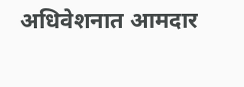अधिवेशनात आमदार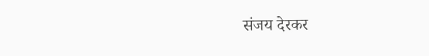संजय देरकर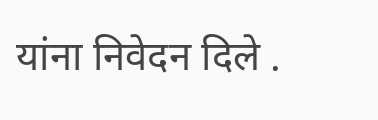यांना निवेदन दिले .